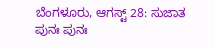ಬೆಂಗಳೂರು, ಆಗಸ್ಟ್ 28: ಸುಜಾತ ಪುನಃ ಪುನಃ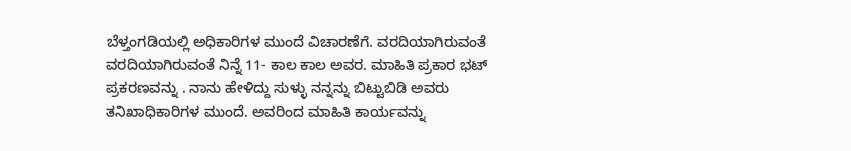ಬೆಳ್ತಂಗಡಿಯಲ್ಲಿ ಅಧಿಕಾರಿಗಳ ಮುಂದೆ ವಿಚಾರಣೆಗೆ. ವರದಿಯಾಗಿರುವಂತೆ ವರದಿಯಾಗಿರುವಂತೆ ನಿನ್ನೆ 11- ಕಾಲ ಕಾಲ ಅವರ. ಮಾಹಿತಿ ಪ್ರಕಾರ ಭಟ್ ಪ್ರಕರಣವನ್ನು . ನಾನು ಹೇಳಿದ್ದು ಸುಳ್ಳು ನನ್ನನ್ನು ಬಿಟ್ಟುಬಿಡಿ ಅವರು ತನಿಖಾಧಿಕಾರಿಗಳ ಮುಂದೆ. ಅವರಿಂದ ಮಾಹಿತಿ ಕಾರ್ಯವನ್ನು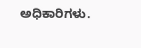ಅಧಿಕಾರಿಗಳು.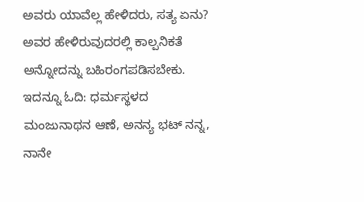ಅವರು ಯಾವೆಲ್ಲ ಹೇಳಿದರು, ಸತ್ಯ ಏನು? ಅವರ ಹೇಳಿರುವುದರಲ್ಲಿ ಕಾಲ್ಪನಿಕತೆ ಅನ್ನೋದನ್ನು ಬಹಿರಂಗಪಡಿಸಬೇಕು.
ಇದನ್ನೂ ಓದಿ: ಧರ್ಮಸ್ಥಳದ ಮಂಜುನಾಥನ ಆಣೆ, ಅನನ್ಯ ಭಟ್ ನನ್ನ, ನಾನೇ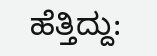ಹೆತ್ತಿದ್ದು: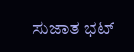ಸುಜಾತ ಭಟ್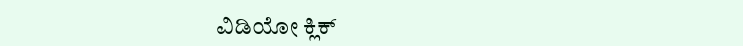ವಿಡಿಯೋ ಕ್ಲಿಕ್